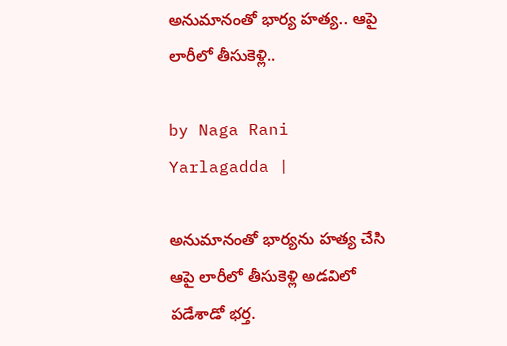అనుమానంతో భార్య హత్య.. ఆపై లారీలో తీసుకెళ్లి..

by Naga Rani Yarlagadda |

అనుమానంతో భార్యను హత్య చేసి ఆపై లారీలో తీసుకెళ్లి అడవిలో పడేశాడో భర్త.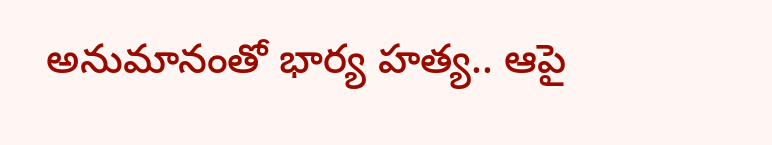అనుమానంతో భార్య హత్య.. ఆపై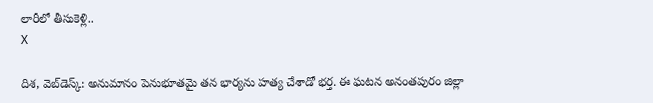లారీలో తీసుకెళ్లి..
X

దిశ, వెబ్‌డెస్క్: అనుమానం పెనుభూతమై తన భార్యను హత్య చేశాడో భర్త. ఈ ఘటన అనంతపురం జిల్లా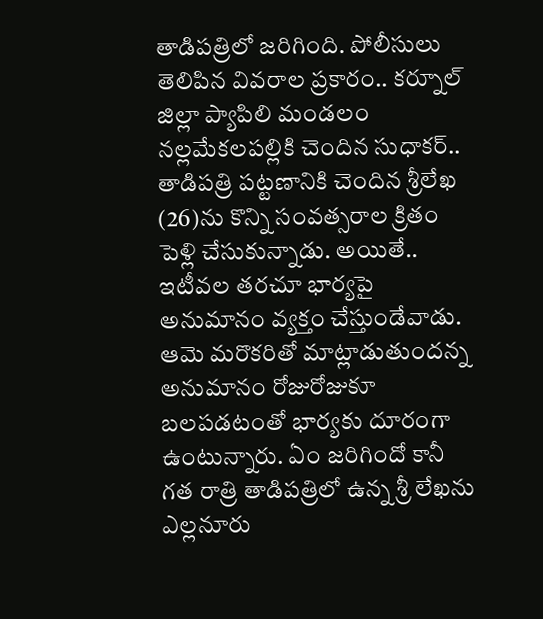తాడిపత్రిలో జరిగింది. పోలీసులు తెలిపిన వివరాల ప్రకారం.. కర్నూల్ జిల్లా ప్యాపిలి మండలం నల్లమేకలపల్లికి చెందిన సుధాకర్.. తాడిపత్రి పట్టణానికి చెందిన శ్రీలేఖ (26)ను కొన్ని సంవత్సరాల క్రితం పెళ్లి చేసుకున్నాడు. అయితే.. ఇటీవల తరచూ భార్యపై అనుమానం వ్యక్తం చేస్తుండేవాడు. ఆమె మరొకరితో మాట్లాడుతుందన్న అనుమానం రోజురోజుకూ బలపడటంతో భార్యకు దూరంగా ఉంటున్నారు. ఏం జరిగిందో కానీ గత రాత్రి తాడిపత్రిలో ఉన్న శ్రీ లేఖను ఎల్లనూరు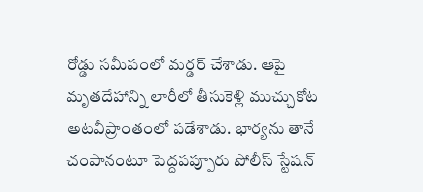రోడ్డు సమీపంలో మర్డర్ చేశాడు. ఆపై మృతదేహాన్ని లారీలో తీసుకెళ్లి ముచ్చుకోట అటవీప్రాంతంలో పడేశాడు. భార్యను తానే చంపానంటూ పెద్దపప్పూరు పోలీస్ స్టేషన్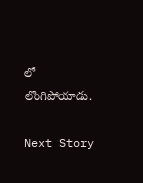లో లొంగిపోయాడు.

Next Story